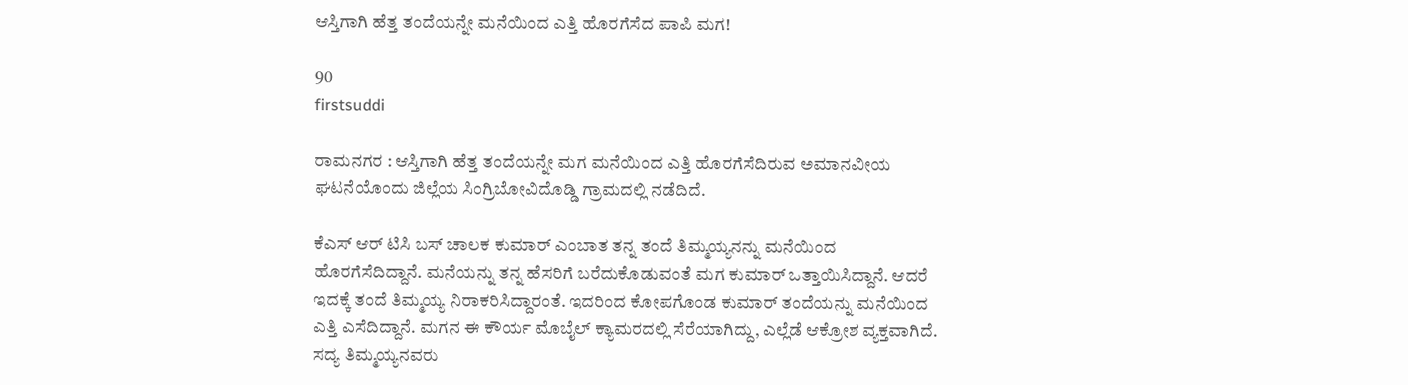ಆಸ್ತಿಗಾಗಿ ಹೆತ್ತ ತಂದೆಯನ್ನೇ ಮನೆಯಿಂದ ಎತ್ತಿ ಹೊರಗೆಸೆದ ಪಾಪಿ ಮಗ!

90
firstsuddi

ರಾಮನಗರ : ಆಸ್ತಿಗಾಗಿ ಹೆತ್ತ ತಂದೆಯನ್ನೇ ಮಗ ಮನೆಯಿಂದ ಎತ್ತಿ ಹೊರಗೆಸೆದಿರುವ ಅಮಾನವೀಯ ಘಟನೆಯೊಂದು ಜಿಲ್ಲೆಯ ಸಿಂಗ್ರಿಬೋವಿದೊಡ್ಡಿ ಗ್ರಾಮದಲ್ಲಿ ನಡೆದಿದೆ.

ಕೆಎಸ್ ಆರ್ ಟಿಸಿ ಬಸ್ ಚಾಲಕ ಕುಮಾರ್ ಎಂಬಾತ ತನ್ನ ತಂದೆ ತಿಮ್ಮಯ್ಯನನ್ನು ಮನೆಯಿಂದ ಹೊರಗೆಸೆದಿದ್ದಾನೆ. ಮನೆಯನ್ನು ತನ್ನ ಹೆಸರಿಗೆ ಬರೆದುಕೊಡುವಂತೆ ಮಗ ಕುಮಾರ್ ಒತ್ತಾಯಿಸಿದ್ದಾನೆ. ಆದರೆ ಇದಕ್ಕೆ ತಂದೆ ತಿಮ್ಮಯ್ಯ ನಿರಾಕರಿಸಿದ್ದಾರಂತೆ. ಇದರಿಂದ ಕೋಪಗೊಂಡ ಕುಮಾರ್ ತಂದೆಯನ್ನು ಮನೆಯಿಂದ ಎತ್ತಿ ಎಸೆದಿದ್ದಾನೆ. ಮಗನ ಈ ಕೌರ್ಯ ಮೊಬೈಲ್ ಕ್ಯಾಮರದಲ್ಲಿ ಸೆರೆಯಾಗಿದ್ದು, ಎಲ್ಲೆಡೆ ಆಕ್ರೋಶ ವ್ಯಕ್ತವಾಗಿದೆ. ಸದ್ಯ ತಿಮ್ಮಯ್ಯನವರು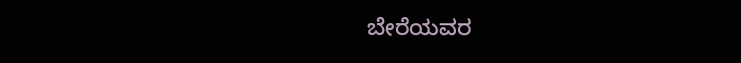ಬೇರೆಯವರ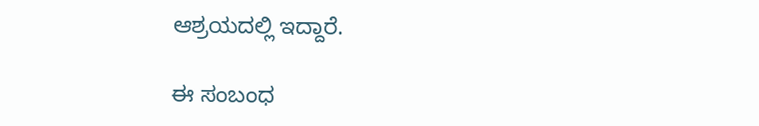ಆಶ್ರಯದಲ್ಲಿ ಇದ್ದಾರೆ.

ಈ ಸಂಬಂಧ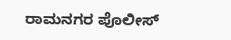ರಾಮನಗರ ಪೊಲೀಸ್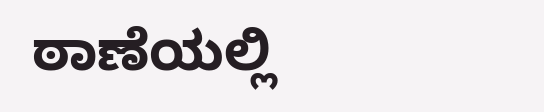ಠಾಣೆಯಲ್ಲಿ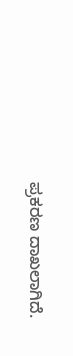ಪ್ರಕರಣ ದಾಖಲಾಗಿದೆ.